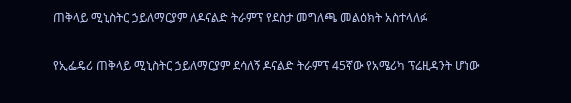ጠቅላይ ሚኒስትር ኃይለማርያም ለዶናልድ ትራምፕ የደስታ መግለጫ መልዕክት አስተላለፉ

የኢፌዴሪ ጠቅላይ ሚኒስትር ኃይለማርያም ደሳለኝ ዶናልድ ትራምፕ 45ኛው የአሜሪካ ፕሬዚዳንት ሆነው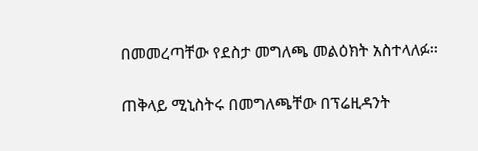በመመረጣቸው የደስታ መግለጫ መልዕክት አስተላለፉ፡፡

ጠቅላይ ሚኒስትሩ በመግለጫቸው በፕሬዚዳንት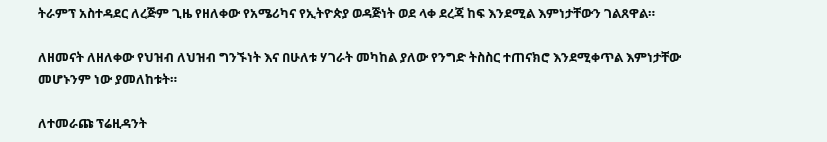ትራምፕ አስተዳደር ለረጅም ጊዜ የዘለቀው የአሜሪካና የኢትዮጵያ ወዳጅነት ወደ ላቀ ደረጃ ከፍ እንደሚል እምነታቸውን ገልጸዋል።

ለዘመናት ለዘለቀው የህዝብ ለህዝብ ግንኙነት እና በሁለቱ ሃገራት መካከል ያለው የንግድ ትስስር ተጠናክሮ እንደሚቀጥል እምነታቸው መሆኑንም ነው ያመለከቱት።

ለተመራጩ ፕሬዚዳንት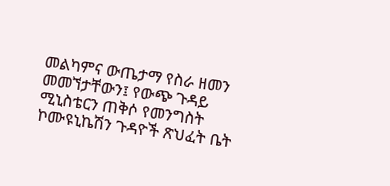መልካምና ውጤታማ የስራ ዘመን መመኘታቸውን፤ የውጭ ጉዳይ ሚኒስቴርን ጠቅሶ የመንግስት ኮሙዩኒኬሽን ጉዳዮች ጽህፈት ቤት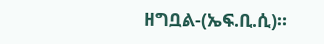ዘግቧል-(ኤፍ.ቢ.ሲ)።